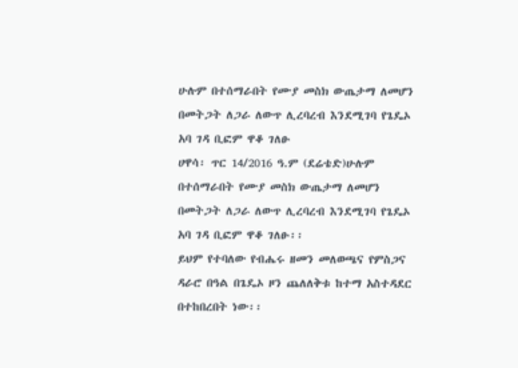ሁሉም በተሰማራበት የሙያ መስክ ውጤታማ ለመሆን በመትጋት ለጋራ ለውጥ ሊረባረብ እንደሚገባ የጌዴኦ አባ ገዳ ቢፎም ዋቆ ገለፁ
ሀዋሳ፡ ጥር 14/2016 ዓ.ም (ደሬቴድ)ሁሉም በተሰማራበት የሙያ መስክ ውጤታማ ለመሆን በመትጋት ለጋራ ለውጥ ሊረባረብ እንደሚገባ የጌዴኦ አባ ገዳ ቢፎም ዋቆ ገለፁ፡፡
ይህም የተባለው የብሔሩ ዘመን መለወጫና የምስጋና ዳራሮ በዓል በጌዴኦ ዞን ጨለለቅቱ ከተማ አስተዳደር በተከበረበት ነው፡፡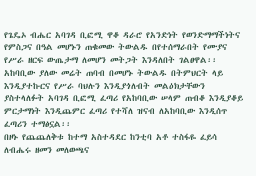የጌዴኦ ብሔር አባገዳ ቢፎሚ ዋቆ ዳራሮ የአንድነት የወንድማማችነትና የምስጋና በዓል መሆኑን ጠቁመው ትውልዱ በየተሰማራበት የሙያና የሥራ ዘርፍ ውጤታማ ለመሆን መትጋት እንዳለበት ገልፀዋል፡፡
አከባቢው ያለው መሬት ጠባብ በመሆኑ ትውልዱ በትምህርት ላይ እንዲያተኩርና የሥራ ባህሉን እንዲያጎለብት መልዕክታቸውን ያስተላለፉት አባገዳ ቢፎሚ ፈጣሪ የአከባቢው ሠላም ጠብቆ እንዲያቆይ ምርታማነት እንዲጨምር ፈጣሪ የተሻለ ዝናብ ለአከባቢው እንዲሰጥ ፈጣሪን ተማፅኗል፡፡
በዞኑ የጨጨለቅቱ ከተማ አስተዳደር ከንቲባ አቶ ተስፋዬ ፈይሳ ለብሔሩ ዘመን መለወጫና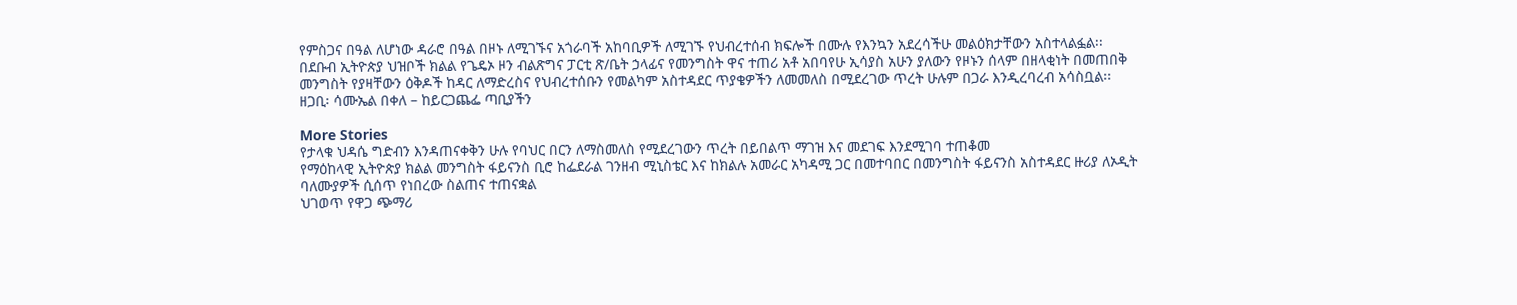የምስጋና በዓል ለሆነው ዳራሮ በዓል በዞኑ ለሚገኙና አጎራባች አከባቢዎች ለሚገኙ የህብረተሰብ ክፍሎች በሙሉ የእንኳን አደረሳችሁ መልዕክታቸውን አስተላልፏል፡፡
በደቡብ ኢትዮጵያ ህዝቦች ክልል የጌዴኦ ዞን ብልጽግና ፓርቲ ጽ/ቤት ኃላፊና የመንግስት ዋና ተጠሪ አቶ አበባየሁ ኢሳያስ አሁን ያለውን የዞኑን ሰላም በዘላቂነት በመጠበቅ መንግስት የያዛቸውን ዕቅዶች ከዳር ለማድረስና የህብረተሰቡን የመልካም አስተዳደር ጥያቄዎችን ለመመለስ በሚደረገው ጥረት ሁሉም በጋራ እንዲረባረብ አሳስቧል፡፡
ዘጋቢ፡ ሳሙኤል በቀለ – ከይርጋጨፌ ጣቢያችን

More Stories
የታላቁ ህዳሴ ግድብን እንዳጠናቀቅን ሁሉ የባህር በርን ለማስመለስ የሚደረገውን ጥረት በይበልጥ ማገዝ እና መደገፍ እንደሚገባ ተጠቆመ
የማዕከላዊ ኢትዮጵያ ክልል መንግስት ፋይናንስ ቢሮ ከፌደራል ገንዘብ ሚኒስቴር እና ከክልሉ አመራር አካዳሚ ጋር በመተባበር በመንግስት ፋይናንስ አስተዳደር ዙሪያ ለኦዲት ባለሙያዎች ሲሰጥ የነበረው ስልጠና ተጠናቋል
ህገወጥ የዋጋ ጭማሪ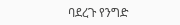ባደረጉ የንግድ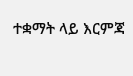ተቋማት ላይ እርምጃ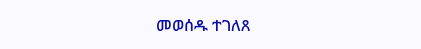መወሰዱ ተገለጸ